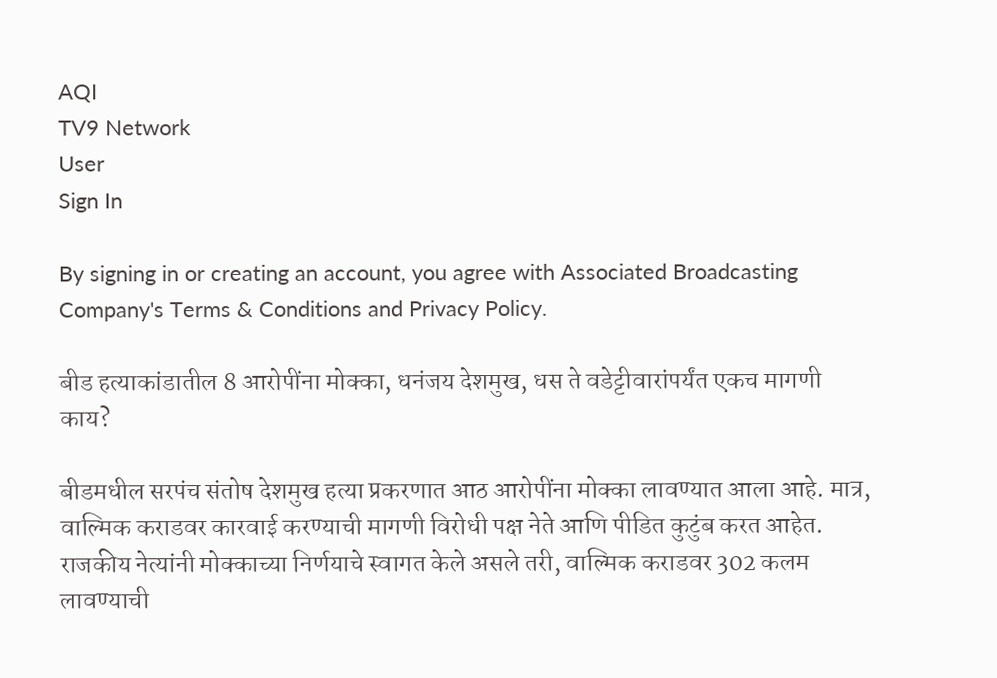AQI
TV9 Network
User
Sign In

By signing in or creating an account, you agree with Associated Broadcasting Company's Terms & Conditions and Privacy Policy.

बीड हत्याकांडातील 8 आरोपींना मोक्का, धनंजय देशमुख, धस ते वडेट्टीवारांपर्यंत एकच मागणी काय?

बीडमधील सरपंच संतोष देशमुख हत्या प्रकरणात आठ आरोपींना मोक्का लावण्यात आला आहे. मात्र, वाल्मिक कराडवर कारवाई करण्याची मागणी विरोधी पक्ष नेते आणि पीडित कुटुंब करत आहेत. राजकीय नेत्यांनी मोक्काच्या निर्णयाचे स्वागत केले असले तरी, वाल्मिक कराडवर 302 कलम लावण्याची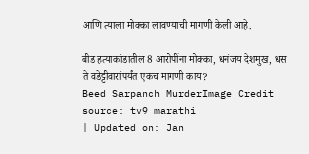आणि त्याला मोक्का लावण्याची मागणी केली आहे.

बीड हत्याकांडातील 8 आरोपींना मोक्का, धनंजय देशमुख, धस ते वडेट्टीवारांपर्यंत एकच मागणी काय?
Beed Sarpanch MurderImage Credit source: tv9 marathi
| Updated on: Jan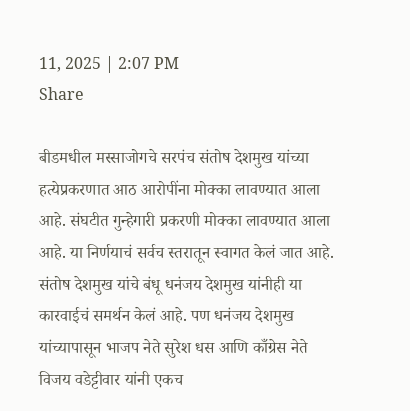11, 2025 | 2:07 PM
Share

बीडमधील मस्साजोगचे सरपंच संतोष देशमुख यांच्या हत्येप्रकरणात आठ आरोपींना मोक्का लावण्यात आला आहे. संघटीत गुन्हेगारी प्रकरणी मोक्का लावण्यात आला आहे. या निर्णयाचं सर्वच स्तरातून स्वागत केलं जात आहे. संतोष देशमुख यांचे बंधू धनंजय देशमुख यांनीही या कारवाईचं समर्थन केलं आहे. पण धनंजय देशमुख यांच्यापासून भाजप नेते सुरेश धस आणि काँग्रेस नेते विजय वडेट्टीवार यांनी एकच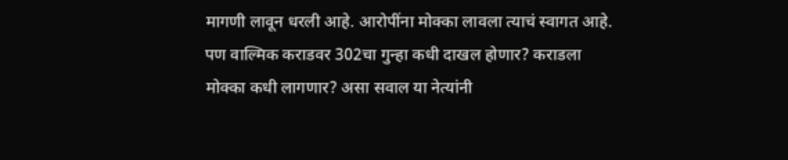मागणी लावून धरली आहे. आरोपींना मोक्का लावला त्याचं स्वागत आहे. पण वाल्मिक कराडवर 302चा गुन्हा कधी दाखल होणार? कराडला मोक्का कधी लागणार? असा सवाल या नेत्यांनी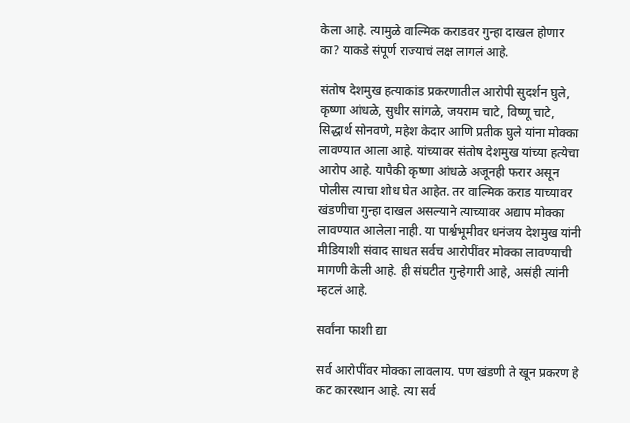केला आहे. त्यामुळे वाल्मिक कराडवर गुन्हा दाखल होणार का? याकडे संपूर्ण राज्याचं लक्ष लागलं आहे.

संतोष देशमुख हत्याकांड प्रकरणातील आरोपी सुदर्शन घुले, कृष्णा आंधळे, सुधीर सांगळे, जयराम चाटे, विष्णू चाटे, सिद्धार्थ सोनवणे, महेश केदार आणि प्रतीक घुले यांना मोक्का लावण्यात आला आहे. यांच्यावर संतोष देशमुख यांच्या हत्येचा आरोप आहे. यापैकी कृष्णा आंधळे अजूनही फरार असून पोलीस त्याचा शोध घेत आहेत. तर वाल्मिक कराड याच्यावर खंडणीचा गुन्हा दाखल असल्याने त्याच्यावर अद्याप मोक्का लावण्यात आलेला नाही. या पार्श्वभूमीवर धनंजय देशमुख यांनी मीडियाशी संवाद साधत सर्वच आरोपींवर मोक्का लावण्याची मागणी केली आहे. ही संघटीत गुन्हेगारी आहे, असंही त्यांनी म्हटलं आहे.

सर्वांना फाशी द्या

सर्व आरोपींवर मोक्का लावलाय. पण खंडणी ते खून प्रकरण हे कट कारस्थान आहे. त्या सर्व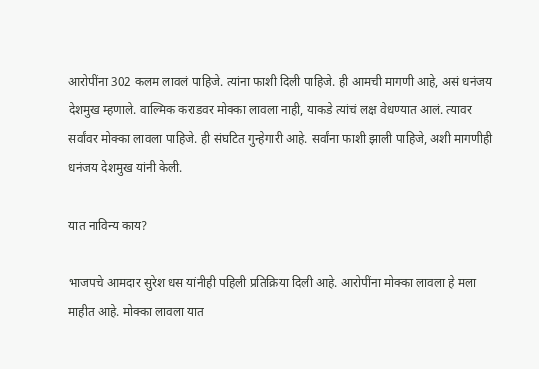आरोपींना 302 कलम लावलं पाहिजे. त्यांना फाशी दिली पाहिजे. ही आमची मागणी आहे, असं धनंजय देशमुख म्हणाले. वाल्मिक कराडवर मोक्का लावला नाही, याकडे त्यांचं लक्ष वेधण्यात आलं. त्यावर सर्वांवर मोक्का लावला पाहिजे. ही संघटित गुन्हेगारी आहे. सर्वांना फाशी झाली पाहिजे, अशी मागणीही धनंजय देशमुख यांनी केली.

यात नाविन्य काय?

भाजपचे आमदार सुरेश धस यांनीही पहिली प्रतिक्रिया दिली आहे. आरोपींना मोक्का लावला हे मला माहीत आहे. मोक्का लावला यात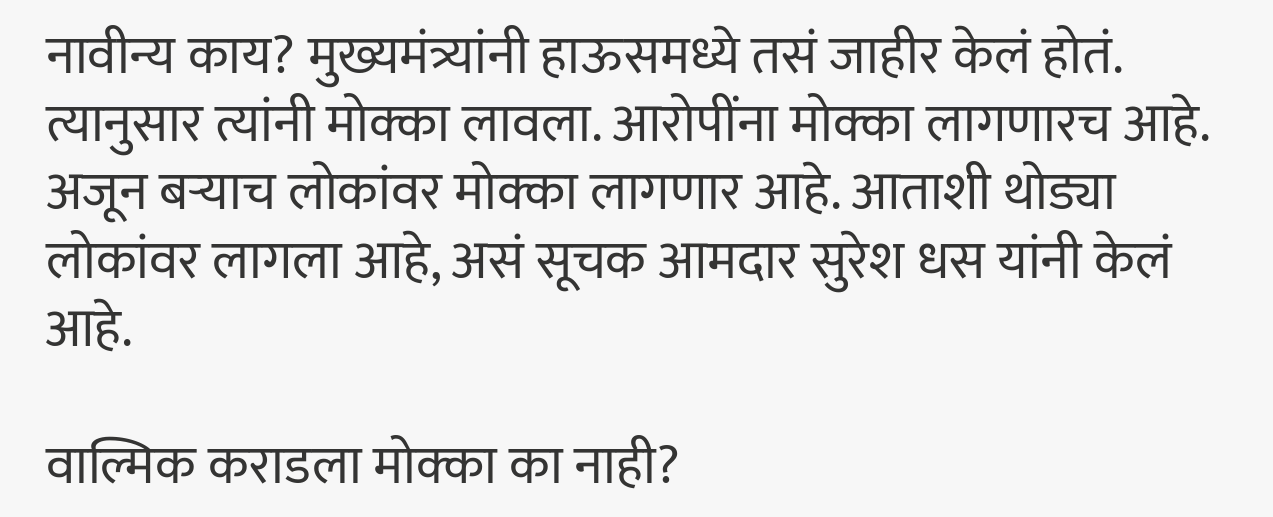नावीन्य काय? मुख्यमंत्र्यांनी हाऊसमध्ये तसं जाहीर केलं होतं. त्यानुसार त्यांनी मोक्का लावला. आरोपींना मोक्का लागणारच आहे. अजून बऱ्याच लोकांवर मोक्का लागणार आहे. आताशी थोड्या लोकांवर लागला आहे, असं सूचक आमदार सुरेश धस यांनी केलं आहे.

वाल्मिक कराडला मोक्का का नाही?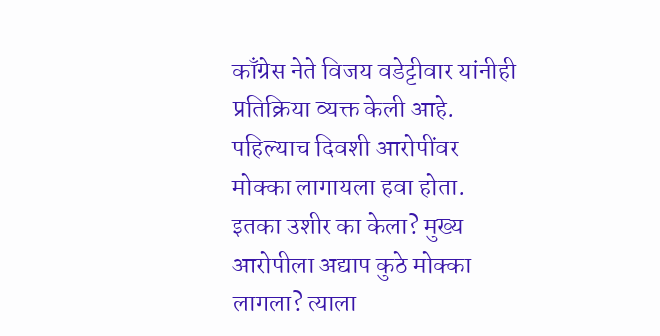काँग्रेस नेते विजय वडेट्टीवार यांनीही प्रतिक्रिया व्यक्त केली आहे. पहिल्याच दिवशी आरोपींवर मोक्का लागायला हवा होता. इतका उशीर का केला? मुख्य आरोपीला अद्याप कुठे मोक्का लागला? त्याला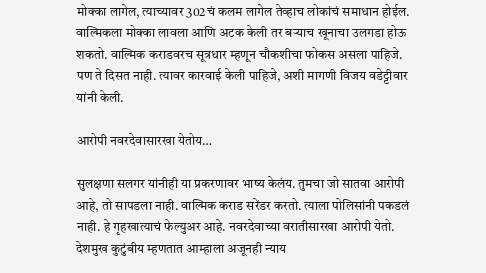मोक्का लागेल, त्याच्यावर 302चं कलम लागेल तेव्हाच लोकांचं समाधान होईल. वाल्मिकला मोक्का लावला आणि अटक केली तर बऱ्याच खूनाचा उलगडा होऊ शकतो. वाल्मिक कराडवरच सूत्रधार म्हणून चौकशीचा फोकस असला पाहिजे. पण ते दिसत नाही. त्यावर कारवाई केली पाहिजे, अशी मागणी विजय वडेट्टीवार यांनी केली.

आरोपी नवरदेवासारखा येतोय…

सुलक्षणा सलगर यांनीही या प्रकरणावर भाष्य केलंय. तुमचा जो सातवा आरोपी आहे, तो सापडला नाही. वाल्मिक कराड सरेंडर करतो. त्याला पोलिसांनी पकडलं नाही. हे गृहखात्याचं फेल्युअर आहे. नवरदेवाच्या वरातीसारखा आरोपी येतो. देशमुख कुटुंबीय म्हणतात आम्हाला अजूनही न्याय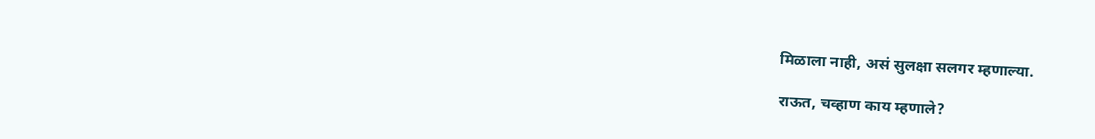मिळाला नाही, असं सुलक्षा सलगर म्हणाल्या.

राऊत, चव्हाण काय म्हणाले?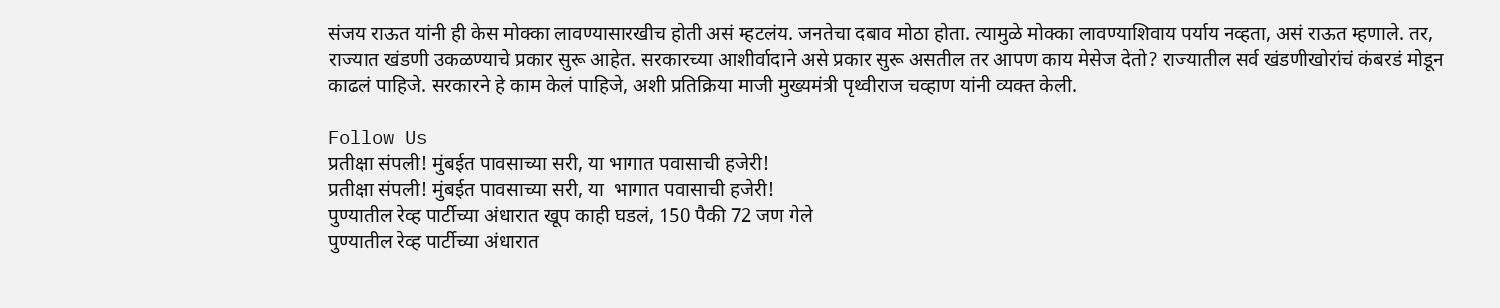संजय राऊत यांनी ही केस मोक्का लावण्यासारखीच होती असं म्हटलंय. जनतेचा दबाव मोठा होता. त्यामुळे मोक्का लावण्याशिवाय पर्याय नव्हता, असं राऊत म्हणाले. तर, राज्यात खंडणी उकळण्याचे प्रकार सुरू आहेत. सरकारच्या आशीर्वादाने असे प्रकार सुरू असतील तर आपण काय मेसेज देतो? राज्यातील सर्व खंडणीखोरांचं कंबरडं मोडून काढलं पाहिजे. सरकारने हे काम केलं पाहिजे, अशी प्रतिक्रिया माजी मुख्यमंत्री पृथ्वीराज चव्हाण यांनी व्यक्त केली.

Follow Us
प्रतीक्षा संपली! मुंबईत पावसाच्या सरी, या भागात पवासाची हजेरी!
प्रतीक्षा संपली! मुंबईत पावसाच्या सरी, या  भागात पवासाची हजेरी!
पुण्यातील रेव्ह पार्टीच्या अंधारात खूप काही घडलं, 150 पैकी 72 जण गेले
पुण्यातील रेव्ह पार्टीच्या अंधारात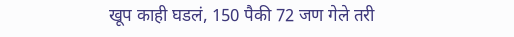खूप काही घडलं, 150 पैकी 72 जण गेले तरी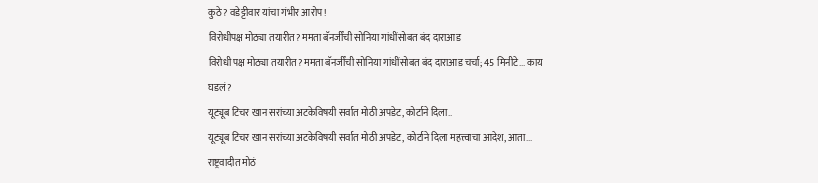कुठे? वडेट्टीवार यांचा गंभीर आरोप!
विरोधीपक्ष मोठ्या तयारीत? ममता बॅनर्जींची सोनिया गांधींसोबत बंद दाराआड
विरोधी पक्ष मोठ्या तयारीत? ममता बॅनर्जींची सोनिया गांधींसोबत बंद दाराआड चर्चा; 45 मिनीटे... काय घडलं?
यूट्यूब टिचर खान सरांच्या अटकेविषयी सर्वात मोठी अपडेट, कोर्टाने दिला..
यूट्यूब टिचर खान सरांच्या अटकेविषयी सर्वात मोठी अपडेट, कोर्टाने दिला महत्त्वाचा आदेश, आता...
राष्ट्रवादीत मोठं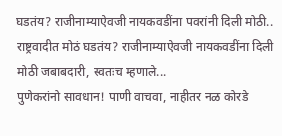घडतंय? राजीनाम्याऐवजी नायकवडींना पवरांनी दिली मोठी..
राष्ट्रवादीत मोठं घडतंय? राजीनाम्याऐवजी नायकवडींना दिली मोठी जबाबदारी, स्वतःच म्हणाले...
पुणेकरांनो सावधान! पाणी वाचवा, नाहीतर नळ कोरडे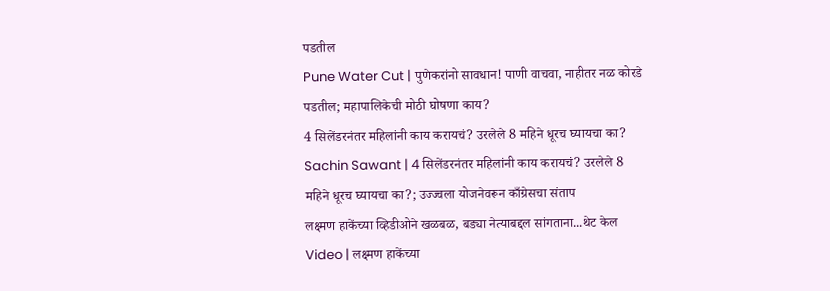पडतील
Pune Water Cut | पुणेकरांनो सावधान! पाणी वाचवा, नाहीतर नळ कोरडे पडतील; महापालिकेची मोठी घोषणा काय?
4 सिलेंडरनंतर महिलांनी काय करायचं? उरलेले 8 महिने धूरच घ्यायचा का?
Sachin Sawant | 4 सिलेंडरनंतर महिलांनी काय करायचं? उरलेले 8 महिने धूरच घ्यायचा का?; उज्ज्वला योजनेवरून काँग्रेसचा संताप
लक्ष्मण हाकेंच्या व्हिडीओने खळबळ, बड्या नेत्याबद्दल सांगताना...थेट केल
Video | लक्ष्मण हाकेंच्या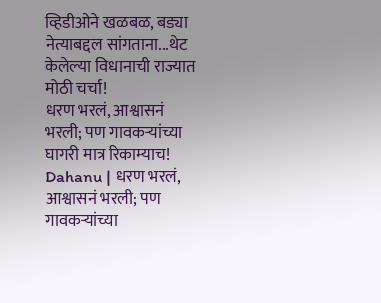व्हिडीओने खळबळ, बड्या नेत्याबद्दल सांगताना...थेट केलेल्या विधानाची राज्यात मोठी चर्चा!
धरण भरलं, आश्वासनं भरली; पण गावकऱ्यांच्या घागरी मात्र रिकाम्याच!
Dahanu | धरण भरलं, आश्वासनं भरली; पण गावकऱ्यांच्या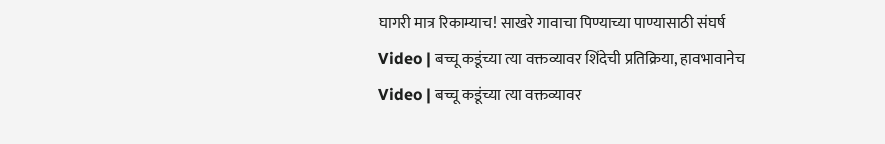घागरी मात्र रिकाम्याच! साखरे गावाचा पिण्याच्या पाण्यासाठी संघर्ष
Video | बच्चू कडूंच्या त्या वक्तव्यावर शिंदेची प्रतिक्रिया, हावभावानेच
Video | बच्चू कडूंच्या त्या वक्तव्यावर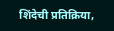शिंदेची प्रतिक्रिया,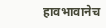हावभावानेच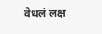वेधलं लक्ष